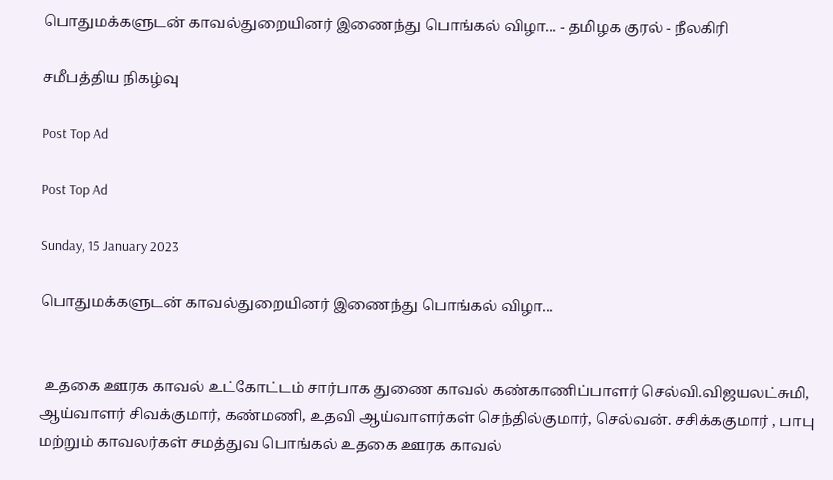பொதுமக்களுடன் காவல்துறையினர் இணைந்து பொங்கல் விழா... - தமிழக குரல் - நீலகிரி

சமீபத்திய நிகழ்வு

Post Top Ad

Post Top Ad

Sunday, 15 January 2023

பொதுமக்களுடன் காவல்துறையினர் இணைந்து பொங்கல் விழா...


 உதகை ஊரக காவல் உட்கோட்டம் சார்பாக துணை காவல் கண்காணிப்பாளர் செல்வி.விஜயலட்சுமி, ஆய்வாளர் சிவக்குமார், கண்மணி, உதவி ஆய்வாளர்கள் செந்தில்குமார், செல்வன். சசிக்ககுமார் , பாபு மற்றும் காவலர்கள் சமத்துவ பொங்கல் உதகை ஊரக காவல்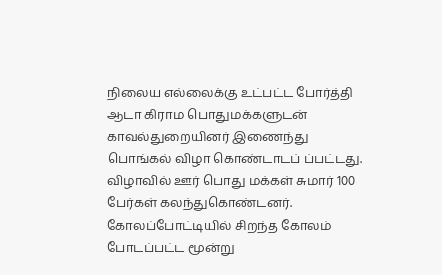நிலைய எல்லைக்கு உட்பட்ட போர்த்தி ஆடா கிராம பொதுமக்களுடன் காவல்துறையினர் இணைந்து பொங்கல் விழா கொண்டாடப் ப்பட்டது.  விழாவில் ஊர் பொது மக்கள் சுமார் 100 பேர்கள் கலந்துகொண்டனர். கோலப்போட்டியில் சிறந்த கோலம் போடப்பட்ட மூன்று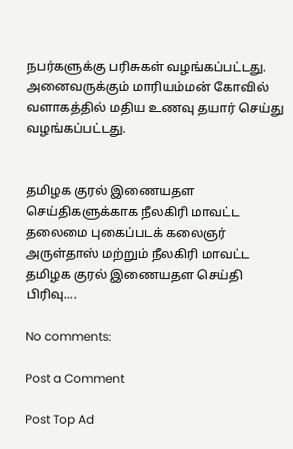நபர்களுக்கு பரிசுகள் வழங்கப்பட்டது. அனைவருக்கும் மாரியம்மன் கோவில் வளாகத்தில் மதிய உணவு தயார் செய்து வழங்கப்பட்டது.


தமிழக குரல் இணையதள செய்திகளுக்காக நீலகிரி மாவட்ட தலைமை புகைப்படக் கலைஞர் அருள்தாஸ் மற்றும் நீலகிரி மாவட்ட தமிழக குரல் இணையதள செய்தி பிரிவு....

No comments:

Post a Comment

Post Top Ad